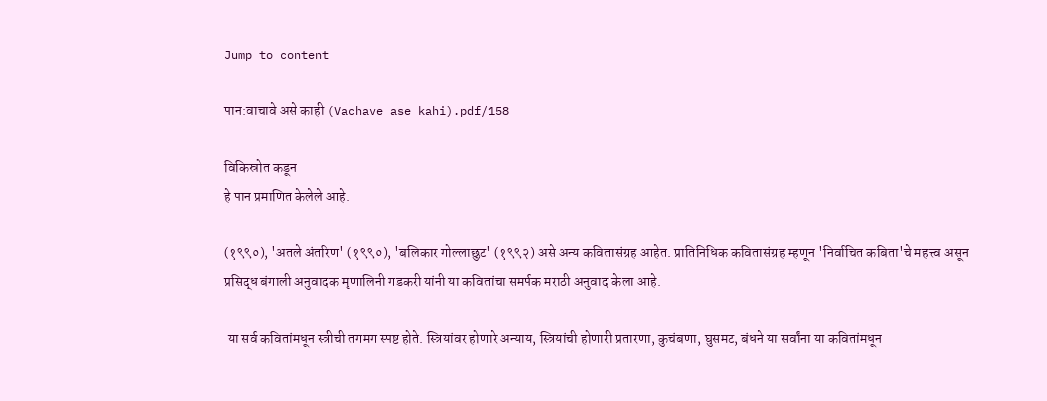Jump to content

पान:वाचावे असे काही (Vachave ase kahi).pdf/158

विकिस्रोत कडून
हे पान प्रमाणित केलेले आहे.

(१९९०), 'अतले अंतरिण' (१९९०), 'बलिकार गोल्लाछुट' (१९९२) असे अन्य कवितासंग्रह आहेत. प्रातिनिधिक कवितासंग्रह म्हणून 'निर्वाचित कबिता'चे महत्त्व असून प्रसिद्ध बंगाली अनुवादक मृणालिनी गडकरी यांनी या कवितांचा समर्पक मराठी अनुवाद केला आहे.

 या सर्व कवितांमधून स्त्रीची तगमग स्पष्ट होते. स्त्रियांवर होणारे अन्याय, स्त्रियांची होणारी प्रतारणा, कुचंबणा, घुसमट, बंधने या सर्वांना या कवितांमधून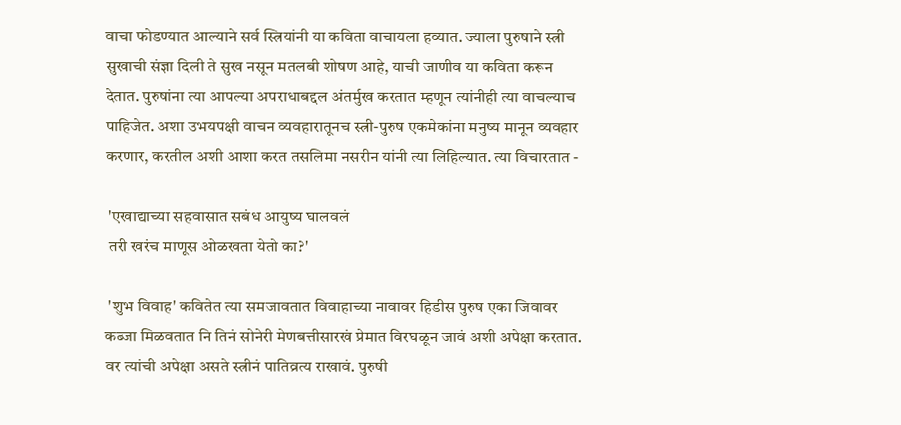वाचा फोडण्यात आल्याने सर्व स्त्रियांनी या कविता वाचायला हव्यात. ज्याला पुरुषाने स्त्री सुखाची संज्ञा दिली ते सुख नसून मतलबी शोषण आहे, याची जाणीव या कविता करून देतात. पुरुषांना त्या आपल्या अपराधाबद्दल अंतर्मुख करतात म्हणून त्यांनीही त्या वाचल्याच पाहिजेत. अशा उभयपक्षी वाचन व्यवहारातूनच स्त्री-पुरुष एकमेकांना मनुष्य मानून व्यवहार करणार, करतील अशी आशा करत तसलिमा नसरीन यांनी त्या लिहिल्यात. त्या विचारतात -

 'एखाद्याच्या सहवासात सबंध आयुष्य घालवलं
 तरी खरंच माणूस ओळखता येतो का?'

 'शुभ विवाह' कवितेत त्या समजावतात विवाहाच्या नावावर हिडीस पुरुष एका जिवावर कब्जा मिळवतात नि तिनं सोनेरी मेणबत्तीसारखं प्रेमात विरघळून जावं अशी अपेक्षा करतात. वर त्यांची अपेक्षा असते स्त्रीनं पातिव्रत्य राखावं. पुरुषी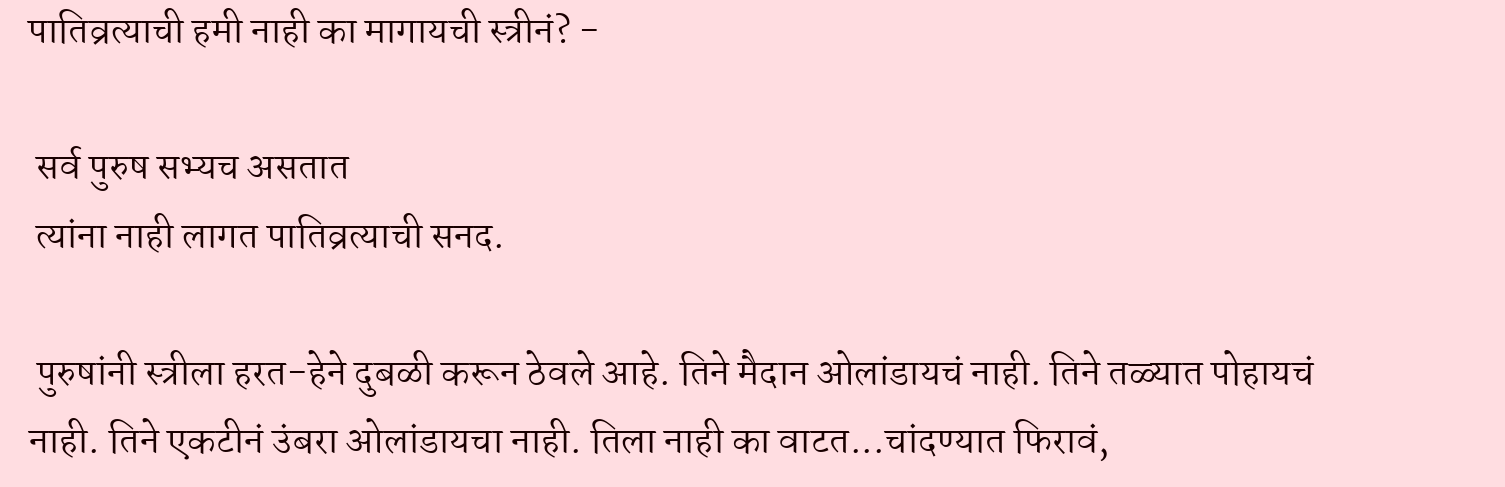पातिव्रत्याची हमी नाही का मागायची स्त्रीनं? -

 सर्व पुरुष सभ्यच असतात
 त्यांना नाही लागत पातिव्रत्याची सनद.

 पुरुषांनी स्त्रीला हरत-हेने दुबळी करून ठेवले आहे. तिने मैदान ओलांडायचं नाही. तिने तळ्यात पोहायचं नाही. तिने एकटीनं उंबरा ओलांडायचा नाही. तिला नाही का वाटत...चांदण्यात फिरावं,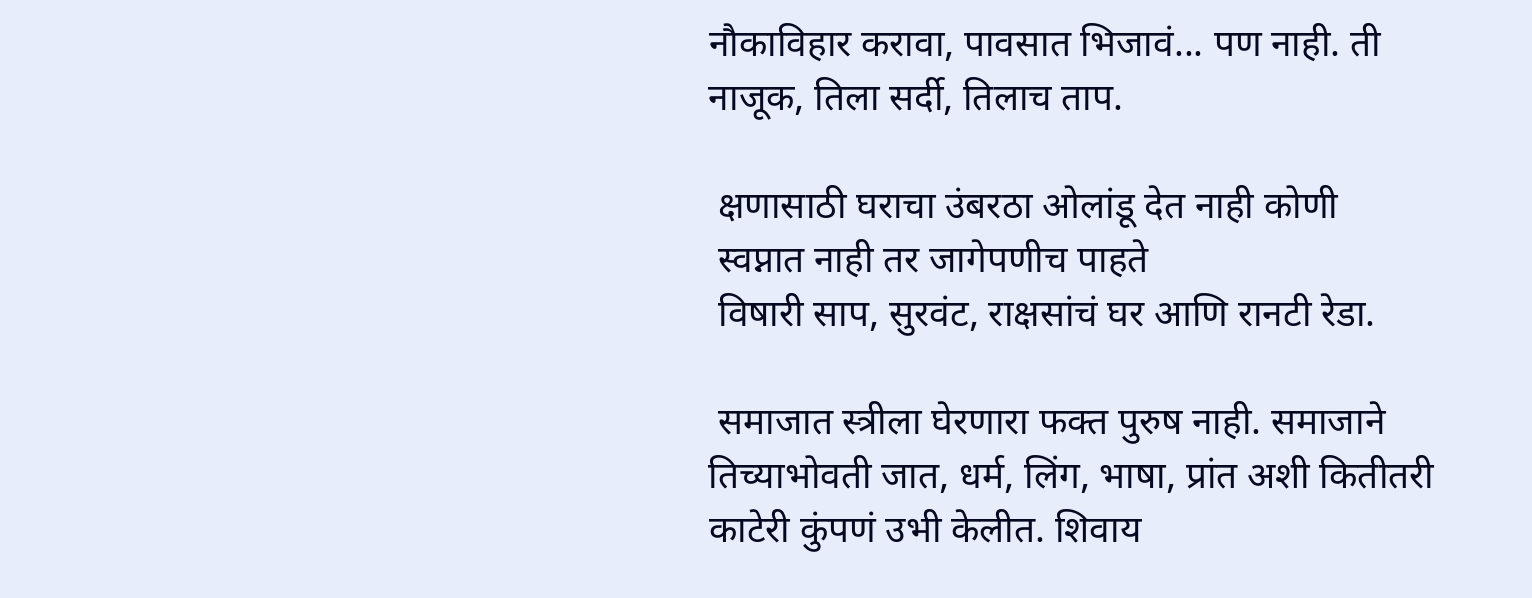नौकाविहार करावा, पावसात भिजावं... पण नाही. ती नाजूक, तिला सर्दी, तिलाच ताप.

 क्षणासाठी घराचा उंबरठा ओलांडू देत नाही कोणी
 स्वप्नात नाही तर जागेपणीच पाहते
 विषारी साप, सुरवंट, राक्षसांचं घर आणि रानटी रेडा.

 समाजात स्त्रीला घेरणारा फक्त पुरुष नाही. समाजाने तिच्याभोवती जात, धर्म, लिंग, भाषा, प्रांत अशी कितीतरी काटेरी कुंपणं उभी केलीत. शिवाय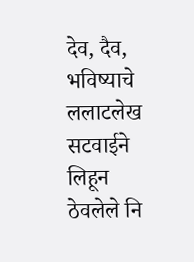देव, दैव, भविष्याचे ललाटलेख सटवाईने लिहून ठेवलेले नि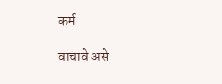कर्म

वाचावे असे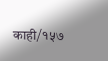काही/१५७